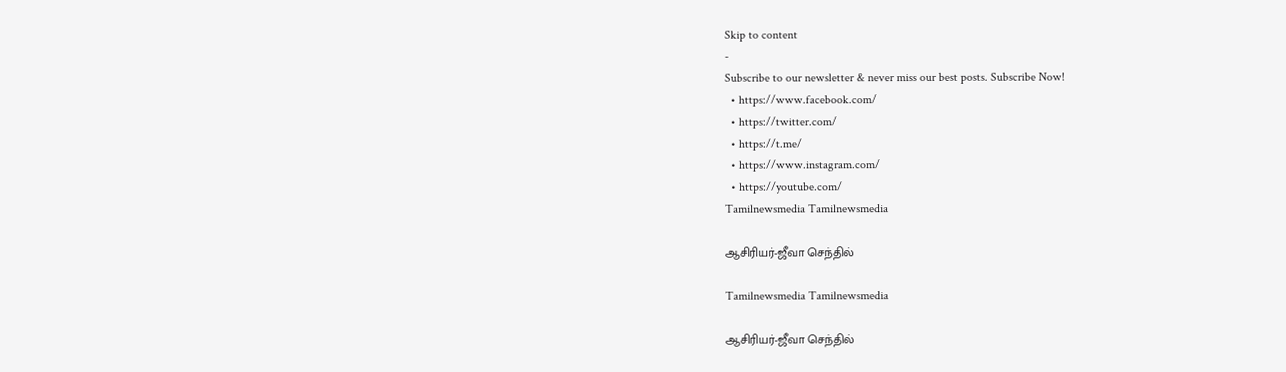Skip to content
-
Subscribe to our newsletter & never miss our best posts. Subscribe Now!
  • https://www.facebook.com/
  • https://twitter.com/
  • https://t.me/
  • https://www.instagram.com/
  • https://youtube.com/
Tamilnewsmedia Tamilnewsmedia

ஆசிரியர்-ஜீவா செந்தில்

Tamilnewsmedia Tamilnewsmedia

ஆசிரியர்-ஜீவா செந்தில்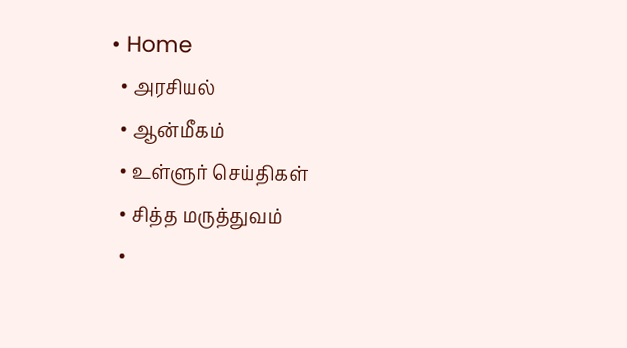• Home
  • அரசியல்
  • ஆன்மீகம்
  • உள்ளுர் செய்திகள்
  • சித்த மருத்துவம்
  •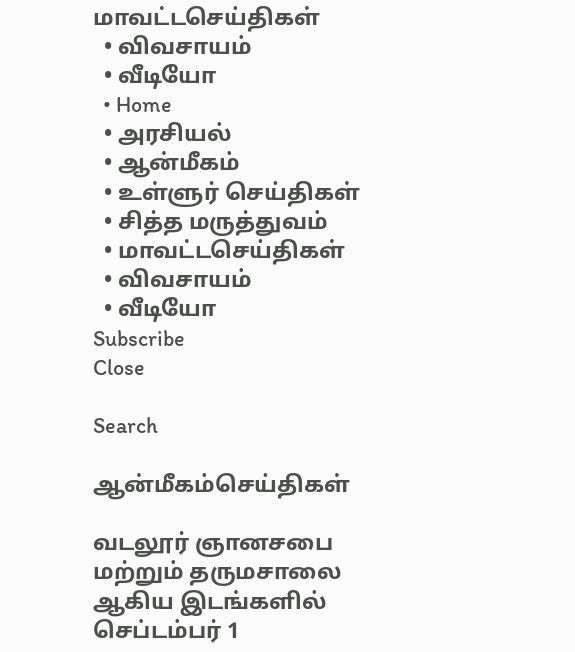மாவட்டசெய்திகள்
  • விவசாயம்
  • வீடியோ
  • Home
  • அரசியல்
  • ஆன்மீகம்
  • உள்ளுர் செய்திகள்
  • சித்த மருத்துவம்
  • மாவட்டசெய்திகள்
  • விவசாயம்
  • வீடியோ
Subscribe
Close

Search

ஆன்மீகம்செய்திகள்

வடலூர் ஞானசபை மற்றும் தருமசாலை ஆகிய இடங்களில் செப்டம்பர் 1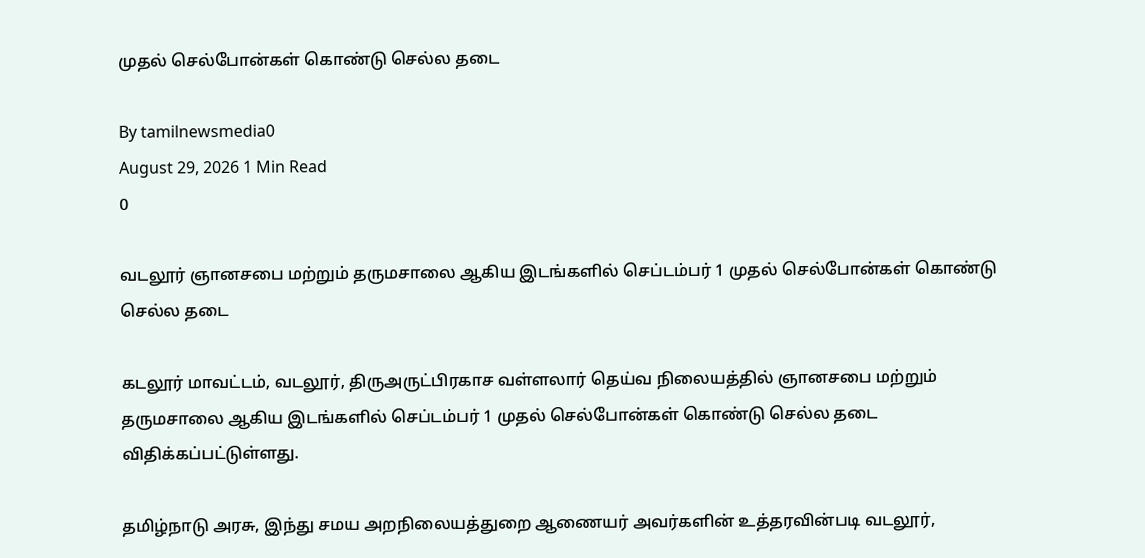முதல் செல்போன்கள் கொண்டு செல்ல தடை

By tamilnewsmedia0
August 29, 2026 1 Min Read
0

வடலூர் ஞானசபை மற்றும் தருமசாலை ஆகிய இடங்களில் செப்டம்பர் 1 முதல் செல்போன்கள் கொண்டு செல்ல தடை

கடலூர் மாவட்டம், வடலூர், திருஅருட்பிரகாச வள்ளலார் தெய்வ நிலையத்தில் ஞானசபை மற்றும் தருமசாலை ஆகிய இடங்களில் செப்டம்பர் 1 முதல் செல்போன்கள் கொண்டு செல்ல தடை விதிக்கப்பட்டுள்ளது.

தமிழ்நாடு அரசு, இந்து சமய அறநிலையத்துறை ஆணையர் அவர்களின் உத்தரவின்படி வடலூர்,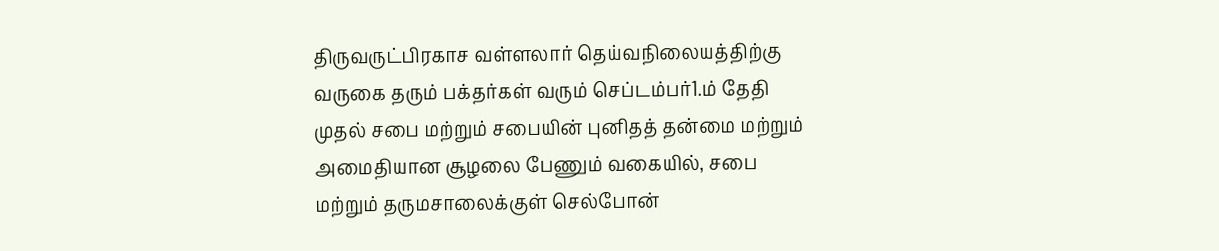திருவருட்பிரகாச வள்ளலார் தெய்வநிலையத்திற்கு வருகை தரும் பக்தர்கள் வரும் செப்டம்பர்1.ம் தேதி முதல் சபை மற்றும் சபையின் புனிதத் தன்மை மற்றும் அமைதியான சூழலை பேணும் வகையில், சபை மற்றும் தருமசாலைக்குள் செல்போன்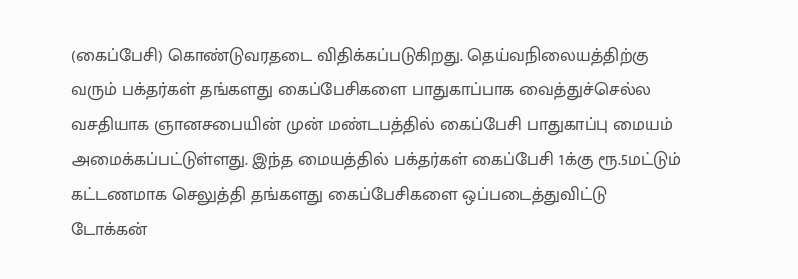(கைப்பேசி) கொண்டுவரதடை விதிக்கப்படுகிறது. தெய்வநிலையத்திற்கு வரும் பக்தர்கள் தங்களது கைப்பேசிகளை பாதுகாப்பாக வைத்துச்செல்ல வசதியாக ஞானசபையின் முன் மண்டபத்தில் கைப்பேசி பாதுகாப்பு மையம் அமைக்கப்பட்டுள்ளது. இந்த மையத்தில் பக்தர்கள் கைப்பேசி 1க்கு ரூ.5மட்டும் கட்டணமாக செலுத்தி தங்களது கைப்பேசிகளை ஒப்படைத்துவிட்டு டோக்கன்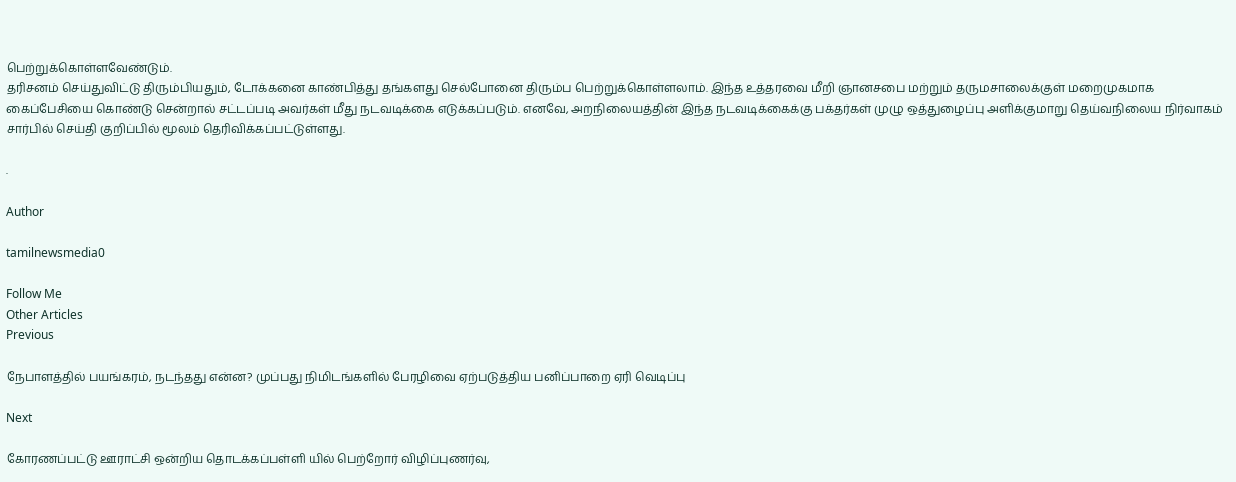பெற்றுக்கொள்ளவேண்டும்.
தரிசனம் செய்துவிட்டு திரும்பியதும், டோக்கனை காண்பித்து தங்களது செல்போனை திரும்ப பெற்றுக்கொள்ளலாம். இந்த உத்தரவை மீறி ஞானசபை மற்றும் தருமசாலைக்குள் மறைமுகமாக கைப்பேசியை கொண்டு சென்றால் சட்டப்படி அவர்கள் மீது நடவடிக்கை எடுக்கப்படும். எனவே, அறநிலையத்தின் இந்த நடவடிக்கைக்கு பக்தர்கள் முழு ஒத்துழைப்பு அளிக்குமாறு தெய்வநிலைய நிர்வாகம் சார்பில் செய்தி குறிப்பில் மூலம் தெரிவிக்கப்பட்டுள்ளது.

.

Author

tamilnewsmedia0

Follow Me
Other Articles
Previous

நேபாளத்தில் பயங்கரம், நடந்தது என்ன? முப்பது நிமிடங்களில் பேரழிவை ஏற்படுத்திய பனிப்பாறை ஏரி வெடிப்பு

Next

கோரணப்பட்டு ஊராட்சி ஒன்றிய தொடக்கப்பள்ளி யில் பெற்றோர் விழிப்புணர்வு,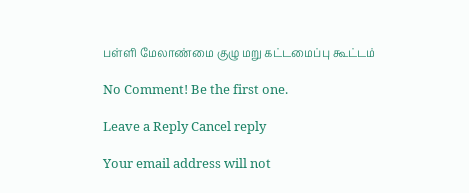பள்ளி மேலாண்மை குழு மறு கட்டமைப்பு கூட்டம்

No Comment! Be the first one.

Leave a Reply Cancel reply

Your email address will not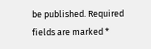be published. Required fields are marked *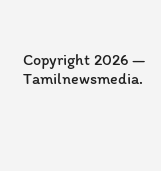Copyright 2026 — Tamilnewsmedia.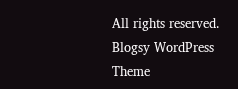All rights reserved. Blogsy WordPress Theme